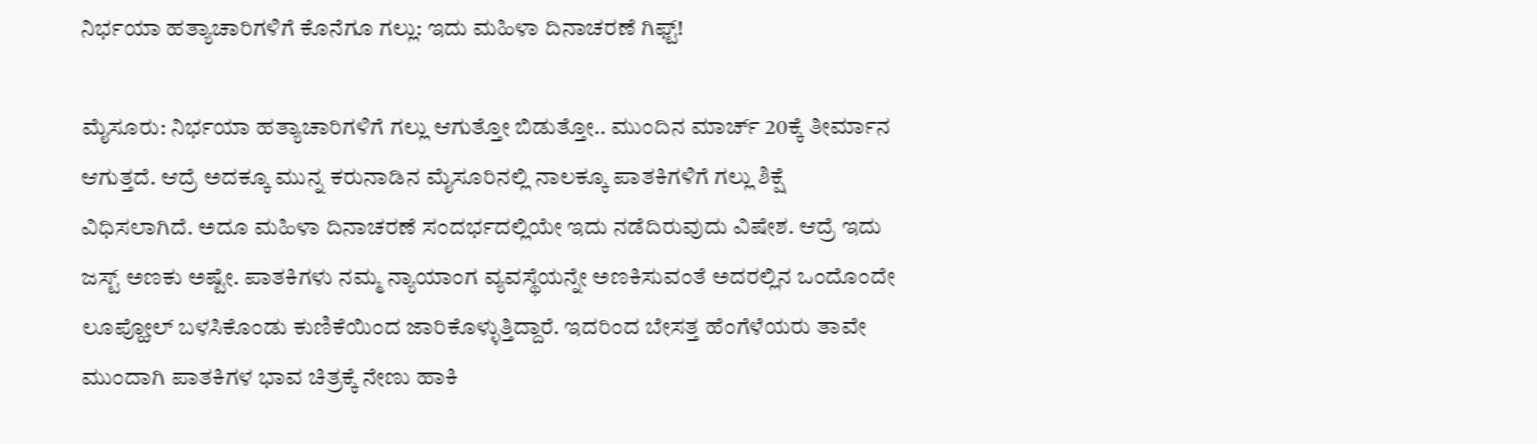ನಿರ್ಭಯಾ ಹತ್ಯಾಚಾರಿಗಳಿಗೆ ಕೊನೆಗೂ ಗಲ್ಲು: ಇದು ಮಹಿಳಾ ದಿನಾಚರಣೆ ಗಿಫ್ಟ್!

ಮೈಸೂರು: ನಿರ್ಭಯಾ ಹತ್ಯಾಚಾರಿಗಳಿಗೆ ಗಲ್ಲು ಆಗುತ್ತೋ ಬಿಡುತ್ತೋ.. ಮುಂದಿನ ಮಾರ್ಚ್ 20ಕ್ಕೆ ತೀರ್ಮಾನ ಆಗುತ್ತದೆ. ಆದ್ರೆ ಅದಕ್ಕೂ ಮುನ್ನ ಕರುನಾಡಿನ ಮೈಸೂರಿನಲ್ಲಿ ನಾಲಕ್ಕೂ ಪಾತಕಿಗಳಿಗೆ ಗಲ್ಲು ಶಿಕ್ಷೆ ವಿಧಿಸಲಾಗಿದೆ. ಅದೂ ಮಹಿಳಾ ದಿನಾಚರಣೆ ಸಂದರ್ಭದಲ್ಲಿಯೇ ಇದು ನಡೆದಿರುವುದು ವಿಷೇಶ. ಆದ್ರೆ ಇದು ಜಸ್ಟ್ ಅಣಕು ಅಷ್ಟೇ. ಪಾತಕಿಗಳು ನಮ್ಮ ನ್ಯಾಯಾಂಗ ವ್ಯವಸ್ಥೆಯನ್ನೇ ಅಣಕಿಸುವಂತೆ ಅದರಲ್ಲಿನ ಒಂದೊಂದೇ ಲೂಪ್ಹೋಲ್ ಬಳಸಿಕೊಂಡು ಕುಣಿಕೆಯಿಂದ ಜಾರಿಕೊಳ್ಳುತ್ತಿದ್ದಾರೆ. ಇದರಿಂದ ಬೇಸತ್ತ ಹೆಂಗೆಳೆಯರು ತಾವೇ ಮುಂದಾಗಿ ಪಾತಕಿಗಳ ಭಾವ ಚಿತ್ರಕ್ಕೆ ನೇಣು ಹಾಕಿ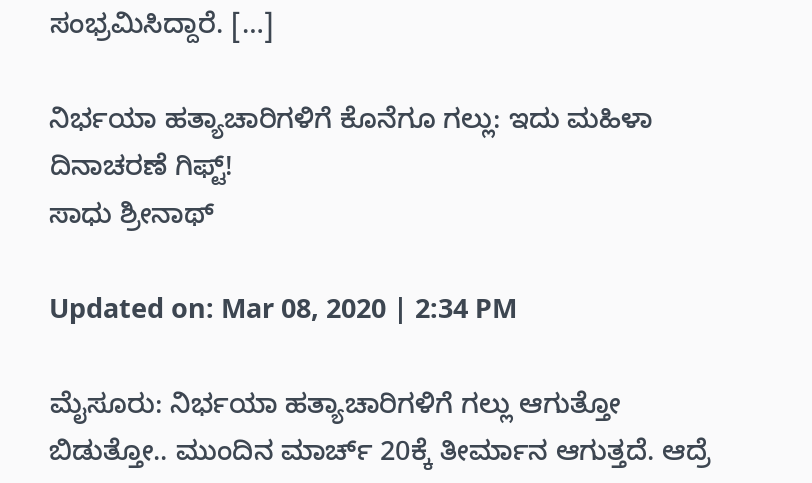ಸಂಭ್ರಮಿಸಿದ್ದಾರೆ. […]

ನಿರ್ಭಯಾ ಹತ್ಯಾಚಾರಿಗಳಿಗೆ ಕೊನೆಗೂ ಗಲ್ಲು: ಇದು ಮಹಿಳಾ ದಿನಾಚರಣೆ ಗಿಫ್ಟ್!
ಸಾಧು ಶ್ರೀನಾಥ್

Updated on: Mar 08, 2020 | 2:34 PM

ಮೈಸೂರು: ನಿರ್ಭಯಾ ಹತ್ಯಾಚಾರಿಗಳಿಗೆ ಗಲ್ಲು ಆಗುತ್ತೋ ಬಿಡುತ್ತೋ.. ಮುಂದಿನ ಮಾರ್ಚ್ 20ಕ್ಕೆ ತೀರ್ಮಾನ ಆಗುತ್ತದೆ. ಆದ್ರೆ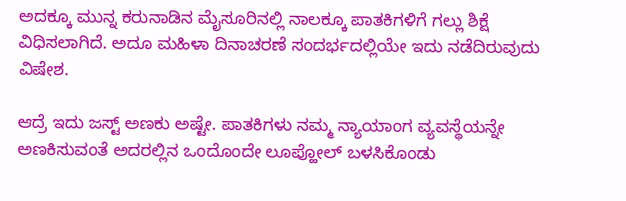ಅದಕ್ಕೂ ಮುನ್ನ ಕರುನಾಡಿನ ಮೈಸೂರಿನಲ್ಲಿ ನಾಲಕ್ಕೂ ಪಾತಕಿಗಳಿಗೆ ಗಲ್ಲು ಶಿಕ್ಷೆ ವಿಧಿಸಲಾಗಿದೆ. ಅದೂ ಮಹಿಳಾ ದಿನಾಚರಣೆ ಸಂದರ್ಭದಲ್ಲಿಯೇ ಇದು ನಡೆದಿರುವುದು ವಿಷೇಶ.

ಆದ್ರೆ ಇದು ಜಸ್ಟ್ ಅಣಕು ಅಷ್ಟೇ. ಪಾತಕಿಗಳು ನಮ್ಮ ನ್ಯಾಯಾಂಗ ವ್ಯವಸ್ಥೆಯನ್ನೇ ಅಣಕಿಸುವಂತೆ ಅದರಲ್ಲಿನ ಒಂದೊಂದೇ ಲೂಪ್ಹೋಲ್ ಬಳಸಿಕೊಂಡು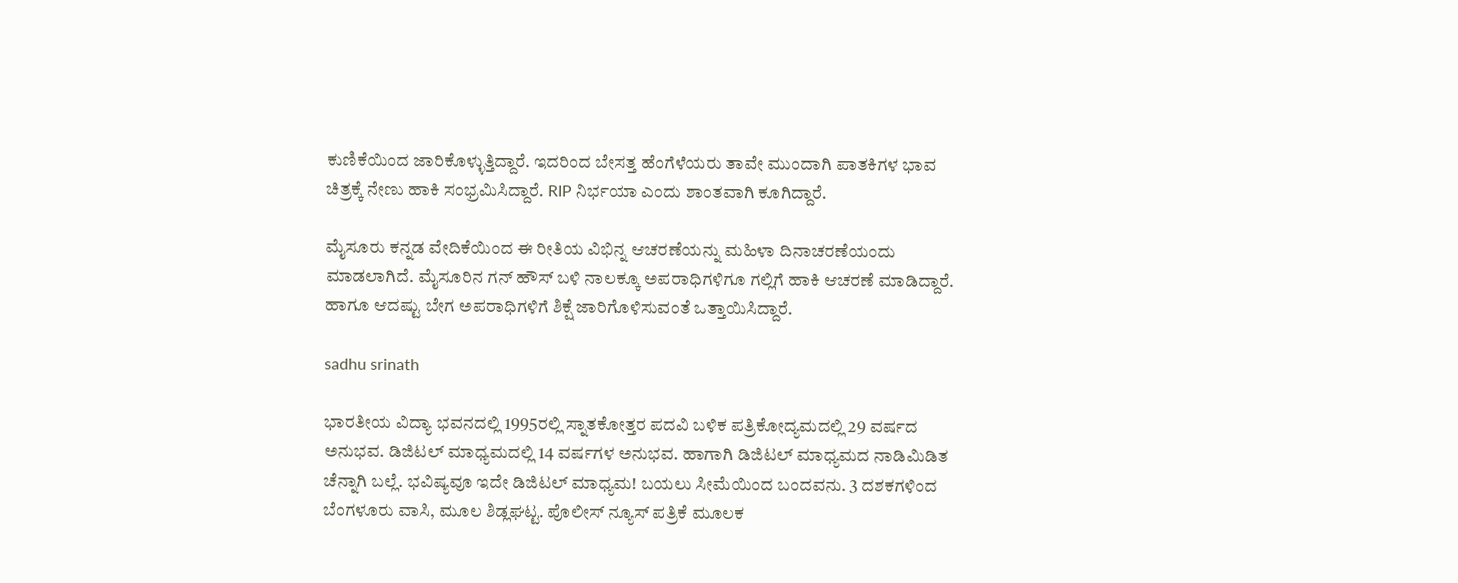ಕುಣಿಕೆಯಿಂದ ಜಾರಿಕೊಳ್ಳುತ್ತಿದ್ದಾರೆ. ಇದರಿಂದ ಬೇಸತ್ತ ಹೆಂಗೆಳೆಯರು ತಾವೇ ಮುಂದಾಗಿ ಪಾತಕಿಗಳ ಭಾವ ಚಿತ್ರಕ್ಕೆ ನೇಣು ಹಾಕಿ ಸಂಭ್ರಮಿಸಿದ್ದಾರೆ. RIP ನಿರ್ಭಯಾ ಎಂದು ಶಾಂತವಾಗಿ ಕೂಗಿದ್ದಾರೆ.

ಮೈಸೂರು ಕನ್ನಡ ವೇದಿಕೆಯಿಂದ ಈ ರೀತಿಯ ವಿಭಿನ್ನ ಆಚರಣೆಯನ್ನು ಮಹಿಳಾ ದಿನಾಚರಣೆಯಂದು ಮಾಡಲಾಗಿದೆ. ಮೈಸೂರಿನ ಗನ್ ಹೌಸ್ ಬಳಿ ನಾಲಕ್ಕೂ ಅಪರಾಧಿಗಳಿಗೂ ಗಲ್ಲಿಗೆ ಹಾಕಿ ಆಚರಣೆ ಮಾಡಿದ್ದಾರೆ. ಹಾಗೂ ಆದಷ್ಟು ಬೇಗ ಅಪರಾಧಿಗಳಿಗೆ ಶಿಕ್ಷೆ ಜಾರಿಗೊಳಿಸುವಂತೆ ಒತ್ತಾಯಿಸಿದ್ದಾರೆ.

sadhu srinath

ಭಾರತೀಯ ವಿದ್ಯಾ ಭವನದಲ್ಲಿ 1995ರಲ್ಲಿ ಸ್ನಾತಕೋತ್ತರ ಪದವಿ ಬಳಿಕ ಪತ್ರಿಕೋದ್ಯಮದಲ್ಲಿ 29 ವರ್ಷದ ಅನುಭವ. ಡಿಜಿಟಲ್ ಮಾಧ್ಯಮದಲ್ಲಿ 14 ವರ್ಷಗಳ ಅನುಭವ. ಹಾಗಾಗಿ ಡಿಜಿಟಲ್ ಮಾಧ್ಯಮದ ನಾಡಿಮಿಡಿತ ಚೆನ್ನಾಗಿ ಬಲ್ಲೆ. ಭವಿಷ್ಯವೂ ಇದೇ ಡಿಜಿಟಲ್ ಮಾಧ್ಯಮ! ಬಯಲು ಸೀಮೆಯಿಂದ ಬಂದವನು. 3 ದಶಕಗಳಿಂದ ಬೆಂಗಳೂರು ವಾಸಿ, ಮೂಲ ಶಿಡ್ಲಘಟ್ಟ. ಪೊಲೀಸ್ ನ್ಯೂಸ್ ಪತ್ರಿಕೆ ಮೂಲಕ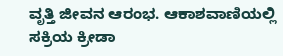ವೃತ್ತಿ ಜೀವನ ಆರಂಭ. ಆಕಾಶವಾಣಿಯಲ್ಲಿ ಸಕ್ರಿಯ ಕ್ರೀಡಾ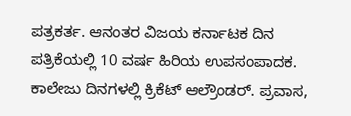ಪತ್ರಕರ್ತ. ಆನಂತರ ವಿಜಯ ಕರ್ನಾಟಕ ದಿನ ಪತ್ರಿಕೆಯಲ್ಲಿ 10 ವರ್ಷ ಹಿರಿಯ ಉಪಸಂಪಾದಕ. ಕಾಲೇಜು ದಿನಗಳಲ್ಲಿ ಕ್ರಿಕೆಟ್ ಆಲ್ರೌಂಡರ್. ಪ್ರವಾಸ,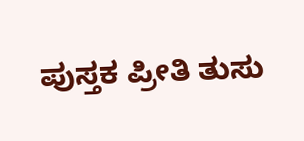ಪುಸ್ತಕ ಪ್ರೀತಿ ತುಸು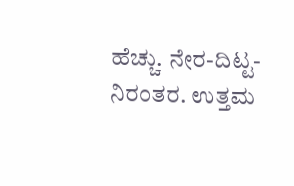ಹೆಚ್ಚು. ನೇರ-ದಿಟ್ಟ-ನಿರಂತರ. ಉತ್ತಮ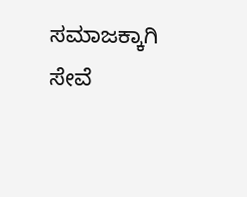ಸಮಾಜಕ್ಕಾಗಿ ಸೇವೆ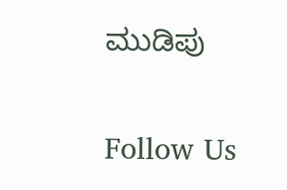ಮುಡಿಪು

Follow Us